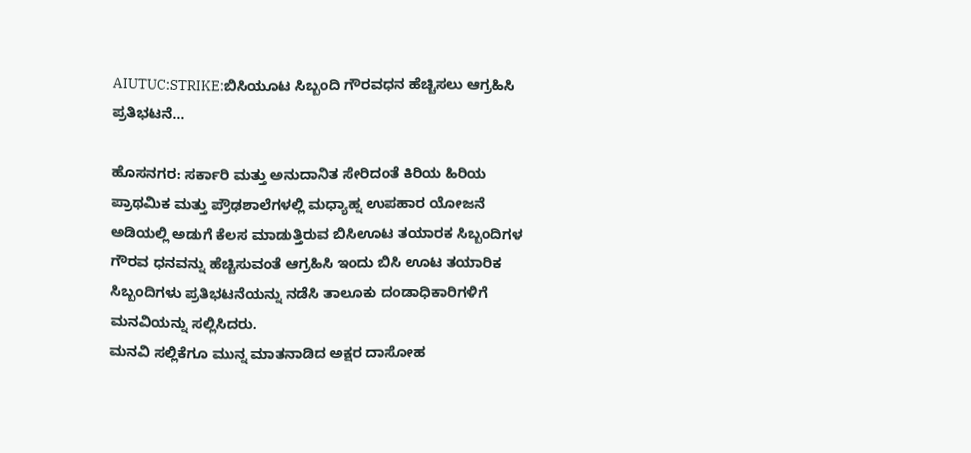AIUTUC:STRIKE:ಬಿಸಿಯೂಟ ಸಿಬ್ಬಂದಿ ಗೌರವಧನ ಹೆಚ್ಚಿಸಲು ಆಗ್ರಹಿಸಿ ಪ್ರತಿಭಟನೆ…

ಹೊಸನಗರ: ಸರ್ಕಾರಿ ಮತ್ತು ಅನುದಾನಿತ ಸೇರಿದಂತೆ ಕಿರಿಯ ಹಿರಿಯ ಪ್ರಾಥಮಿಕ ಮತ್ತು ಪ್ರೌಢಶಾಲೆಗಳಲ್ಲಿ ಮಧ್ಯಾಹ್ನ ಉಪಹಾರ ಯೋಜನೆ ಅಡಿಯಲ್ಲಿ ಅಡುಗೆ ಕೆಲಸ ಮಾಡುತ್ತಿರುವ ಬಿಸಿಊಟ ತಯಾರಕ ಸಿಬ್ಬಂದಿಗಳ ಗೌರವ ಧನವನ್ನು ಹೆಚ್ಚಿಸುವಂತೆ ಆಗ್ರಹಿಸಿ ಇಂದು ಬಿಸಿ ಊಟ ತಯಾರಿಕ ಸಿಬ್ಬಂದಿಗಳು ಪ್ರತಿಭಟನೆಯನ್ನು ನಡೆಸಿ ತಾಲೂಕು ದಂಡಾಧಿಕಾರಿಗಳಿಗೆ ಮನವಿಯನ್ನು ಸಲ್ಲಿಸಿದರು.
ಮನವಿ ಸಲ್ಲಿಕೆಗೂ ಮುನ್ನ ಮಾತನಾಡಿದ ಅಕ್ಷರ ದಾಸೋಹ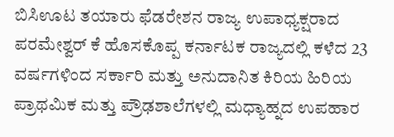ಬಿಸಿಊಟ ತಯಾರು ಫೆಡರೇಶನ ರಾಜ್ಯ ಉಪಾಧ್ಯಕ್ಷರಾದ ಪರಮೇಶ್ವರ್ ಕೆ ಹೊಸಕೊಪ್ಪ ಕರ್ನಾಟಕ ರಾಜ್ಯದಲ್ಲಿ ಕಳೆದ 23 ವರ್ಷಗಳಿಂದ ಸರ್ಕಾರಿ ಮತ್ತು ಅನುದಾನಿತ ಕಿರಿಯ ಹಿರಿಯ ಪ್ರಾಥಮಿಕ ಮತ್ತು ಪ್ರೌಢಶಾಲೆಗಳಲ್ಲಿ ಮಧ್ಯಾಹ್ನದ ಉಪಹಾರ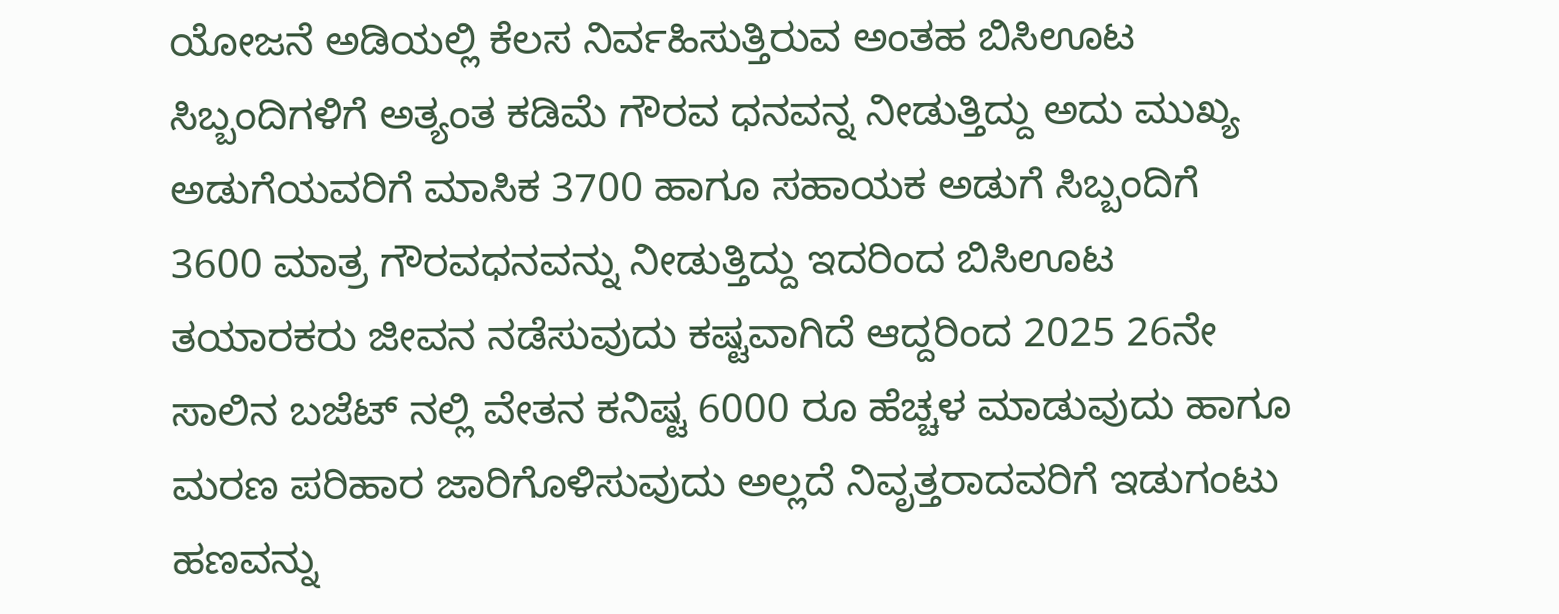ಯೋಜನೆ ಅಡಿಯಲ್ಲಿ ಕೆಲಸ ನಿರ್ವಹಿಸುತ್ತಿರುವ ಅಂತಹ ಬಿಸಿಊಟ ಸಿಬ್ಬಂದಿಗಳಿಗೆ ಅತ್ಯಂತ ಕಡಿಮೆ ಗೌರವ ಧನವನ್ನ ನೀಡುತ್ತಿದ್ದು ಅದು ಮುಖ್ಯ ಅಡುಗೆಯವರಿಗೆ ಮಾಸಿಕ 3700 ಹಾಗೂ ಸಹಾಯಕ ಅಡುಗೆ ಸಿಬ್ಬಂದಿಗೆ 3600 ಮಾತ್ರ ಗೌರವಧನವನ್ನು ನೀಡುತ್ತಿದ್ದು ಇದರಿಂದ ಬಿಸಿಊಟ ತಯಾರಕರು ಜೀವನ ನಡೆಸುವುದು ಕಷ್ಟವಾಗಿದೆ ಆದ್ದರಿಂದ 2025 26ನೇ ಸಾಲಿನ ಬಜೆಟ್ ನಲ್ಲಿ ವೇತನ ಕನಿಷ್ಟ 6000 ರೂ ಹೆಚ್ಚಳ ಮಾಡುವುದು ಹಾಗೂ ಮರಣ ಪರಿಹಾರ ಜಾರಿಗೊಳಿಸುವುದು ಅಲ್ಲದೆ ನಿವೃತ್ತರಾದವರಿಗೆ ಇಡುಗಂಟು ಹಣವನ್ನು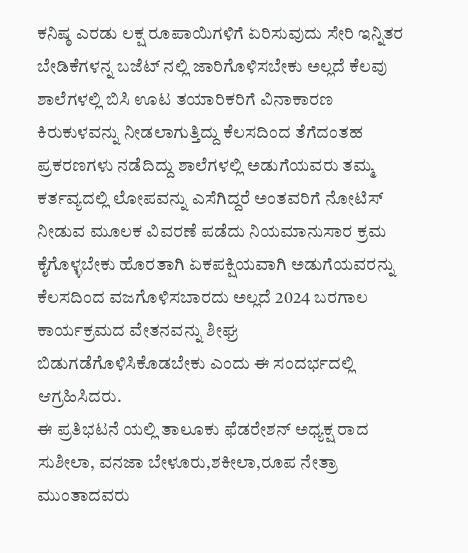ಕನಿಷ್ಠ ಎರಡು ಲಕ್ಷ ರೂಪಾಯಿಗಳಿಗೆ ಏರಿಸುವುದು ಸೇರಿ ಇನ್ನಿತರ ಬೇಡಿಕೆಗಳನ್ನ ಬಜೆಟ್ ನಲ್ಲಿ ಜಾರಿಗೊಳಿಸಬೇಕು ಅಲ್ಲದೆ ಕೆಲವು ಶಾಲೆಗಳಲ್ಲಿ ಬಿಸಿ ಊಟ ತಯಾರಿಕರಿಗೆ ವಿನಾಕಾರಣ ಕಿರುಕುಳವನ್ನು ನೀಡಲಾಗುತ್ತಿದ್ದು ಕೆಲಸದಿಂದ ತೆಗೆದಂತಹ ಪ್ರಕರಣಗಳು ನಡೆದಿದ್ದು ಶಾಲೆಗಳಲ್ಲಿ ಅಡುಗೆಯವರು ತಮ್ಮ ಕರ್ತವ್ಯದಲ್ಲಿ ಲೋಪವನ್ನು ಎಸೆಗಿದ್ದರೆ ಅಂತವರಿಗೆ ನೋಟಿಸ್ ನೀಡುವ ಮೂಲಕ ವಿವರಣೆ ಪಡೆದು ನಿಯಮಾನುಸಾರ ಕ್ರಮ ಕೈಗೊಳ್ಳಬೇಕು ಹೊರತಾಗಿ ಏಕಪಕ್ಷಿಯವಾಗಿ ಅಡುಗೆಯವರನ್ನು ಕೆಲಸದಿಂದ ವಜಗೊಳಿಸಬಾರದು ಅಲ್ಲದೆ 2024 ಬರಗಾಲ ಕಾರ್ಯಕ್ರಮದ ವೇತನವನ್ನು ಶೀಘ್ರ ಬಿಡುಗಡೆಗೊಳಿಸಿಕೊಡಬೇಕು ಎಂದು ಈ ಸಂದರ್ಭದಲ್ಲಿ ಆಗ್ರಹಿಸಿದರು.
ಈ ಪ್ರತಿಭಟನೆ ಯಲ್ಲಿ ತಾಲೂಕು ಫೆಡರೇಶನ್ ಅಧ್ಯಕ್ಷ ರಾದ ಸುಶೀಲಾ, ವನಜಾ ಬೇಳೂರು,ಶಕೀಲಾ,ರೂಪ ನೇತ್ರಾ ಮುಂತಾದವರು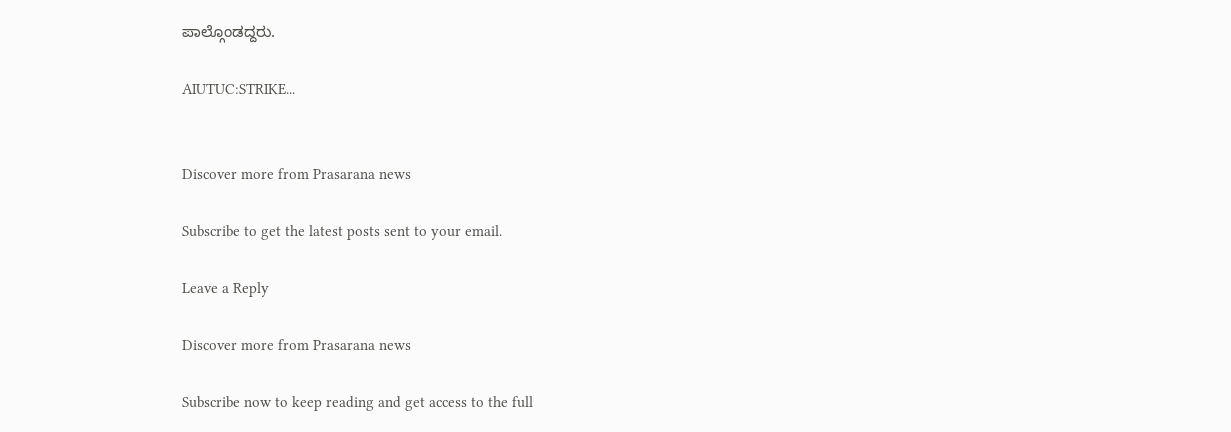ಪಾಲ್ಗೊಂಡದ್ದರು.

AIUTUC:STRIKE...


Discover more from Prasarana news

Subscribe to get the latest posts sent to your email.

Leave a Reply

Discover more from Prasarana news

Subscribe now to keep reading and get access to the full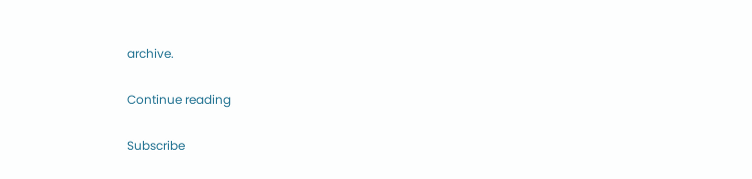archive.

Continue reading

Subscribe